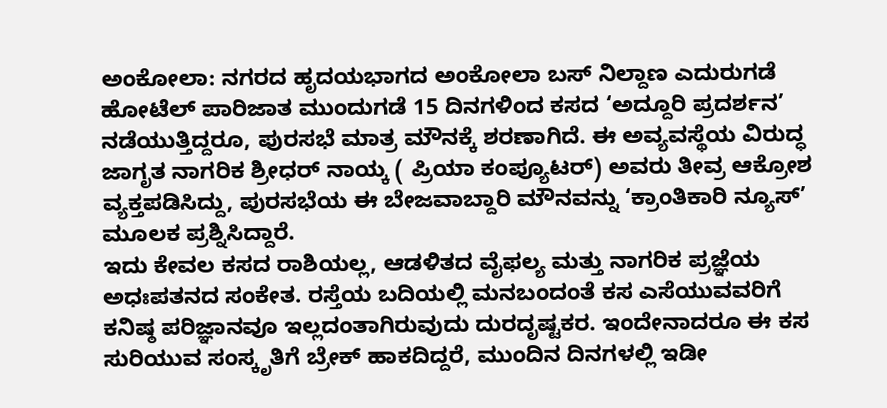ಅಂಕೋಲಾ: ನಗರದ ಹೃದಯಭಾಗದ ಅಂಕೋಲಾ ಬಸ್ ನಿಲ್ದಾಣ ಎದುರುಗಡೆ ಹೋಟೆಲ್ ಪಾರಿಜಾತ ಮುಂದುಗಡೆ 15 ದಿನಗಳಿಂದ ಕಸದ ‘ಅದ್ದೂರಿ ಪ್ರದರ್ಶನ’ ನಡೆಯುತ್ತಿದ್ದರೂ, ಪುರಸಭೆ ಮಾತ್ರ ಮೌನಕ್ಕೆ ಶರಣಾಗಿದೆ. ಈ ಅವ್ಯವಸ್ಥೆಯ ವಿರುದ್ಧ ಜಾಗೃತ ನಾಗರಿಕ ಶ್ರೀಧರ್ ನಾಯ್ಕ ( ಪ್ರಿಯಾ ಕಂಪ್ಯೂಟರ್) ಅವರು ತೀವ್ರ ಆಕ್ರೋಶ ವ್ಯಕ್ತಪಡಿಸಿದ್ದು, ಪುರಸಭೆಯ ಈ ಬೇಜವಾಬ್ದಾರಿ ಮೌನವನ್ನು ‘ಕ್ರಾಂತಿಕಾರಿ ನ್ಯೂಸ್’ ಮೂಲಕ ಪ್ರಶ್ನಿಸಿದ್ದಾರೆ.
ಇದು ಕೇವಲ ಕಸದ ರಾಶಿಯಲ್ಲ, ಆಡಳಿತದ ವೈಫಲ್ಯ ಮತ್ತು ನಾಗರಿಕ ಪ್ರಜ್ಞೆಯ ಅಧಃಪತನದ ಸಂಕೇತ. ರಸ್ತೆಯ ಬದಿಯಲ್ಲಿ ಮನಬಂದಂತೆ ಕಸ ಎಸೆಯುವವರಿಗೆ ಕನಿಷ್ಠ ಪರಿಜ್ಞಾನವೂ ಇಲ್ಲದಂತಾಗಿರುವುದು ದುರದೃಷ್ಟಕರ. ಇಂದೇನಾದರೂ ಈ ಕಸ ಸುರಿಯುವ ಸಂಸ್ಕೃತಿಗೆ ಬ್ರೇಕ್ ಹಾಕದಿದ್ದರೆ, ಮುಂದಿನ ದಿನಗಳಲ್ಲಿ ಇಡೀ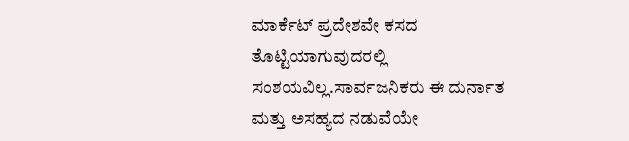ಮಾರ್ಕೆಟ್ ಪ್ರದೇಶವೇ ಕಸದ ತೊಟ್ಟಿಯಾಗುವುದರಲ್ಲಿ ಸಂಶಯವಿಲ್ಲ.ಸಾರ್ವಜನಿಕರು ಈ ದುರ್ನಾತ ಮತ್ತು ಅಸಹ್ಯದ ನಡುವೆಯೇ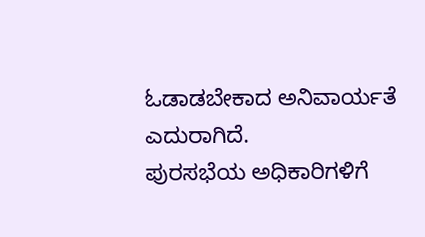ಓಡಾಡಬೇಕಾದ ಅನಿವಾರ್ಯತೆ ಎದುರಾಗಿದೆ.
ಪುರಸಭೆಯ ಅಧಿಕಾರಿಗಳಿಗೆ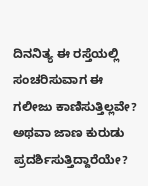ದಿನನಿತ್ಯ ಈ ರಸ್ತೆಯಲ್ಲಿ ಸಂಚರಿಸುವಾಗ ಈ ಗಲೀಜು ಕಾಣಿಸುತ್ತಿಲ್ಲವೇ? ಅಥವಾ ಜಾಣ ಕುರುಡು ಪ್ರದರ್ಶಿಸುತ್ತಿದ್ದಾರೆಯೇ?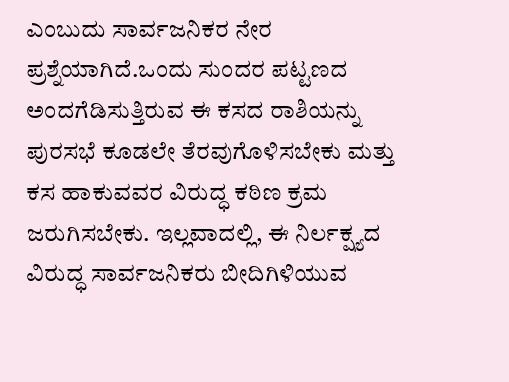ಎಂಬುದು ಸಾರ್ವಜನಿಕರ ನೇರ ಪ್ರಶ್ನೆಯಾಗಿದೆ.ಒಂದು ಸುಂದರ ಪಟ್ಟಣದ ಅಂದಗೆಡಿಸುತ್ತಿರುವ ಈ ಕಸದ ರಾಶಿಯನ್ನು ಪುರಸಭೆ ಕೂಡಲೇ ತೆರವುಗೊಳಿಸಬೇಕು ಮತ್ತು ಕಸ ಹಾಕುವವರ ವಿರುದ್ಧ ಕಠಿಣ ಕ್ರಮ ಜರುಗಿಸಬೇಕು. ಇಲ್ಲವಾದಲ್ಲಿ, ಈ ನಿರ್ಲಕ್ಷ್ಯದ ವಿರುದ್ಧ ಸಾರ್ವಜನಿಕರು ಬೀದಿಗಿಳಿಯುವ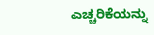ಎಚ್ಚರಿಕೆಯನ್ನು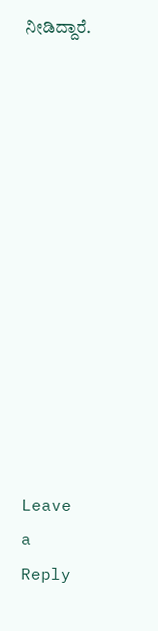ನೀಡಿದ್ದಾರೆ.













Leave a Reply